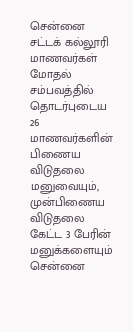சென்னை சட்டக் கல்லூரி மாணவர்கள் மோதல் சம்பவத்தில் தொடர்புடைய 26 மாணவர்களின் பிணைய விடுதலை மனுவையும், முன்பிணைய விடுதலை கேட்ட 3 பேரின் மனுக்களையும் சென்னை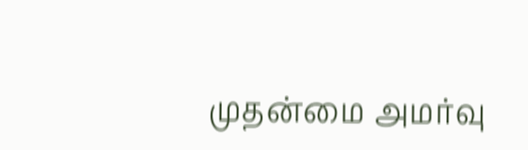முதன்மை அமர்வு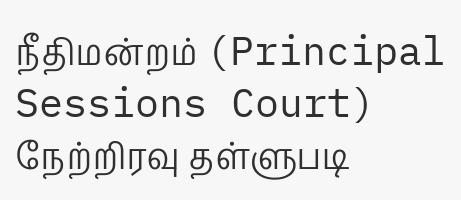நீதிமன்றம் (Principal Sessions Court) நேற்றிரவு தள்ளுபடி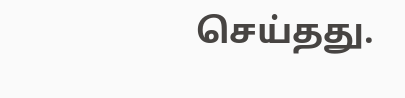செய்தது.